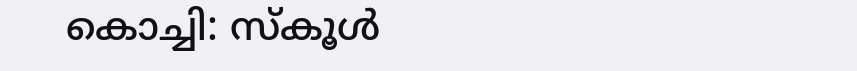കൊച്ചി: സ്കൂൾ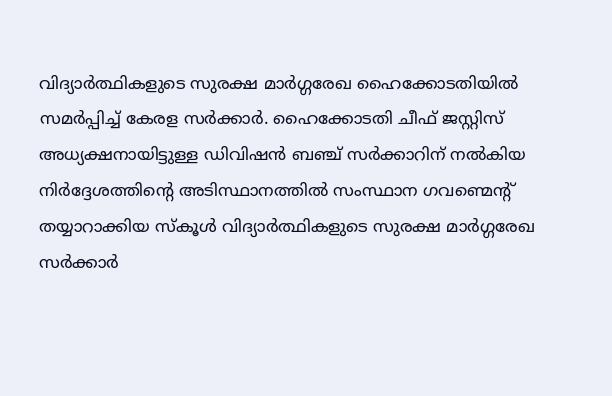വിദ്യാർത്ഥികളുടെ സുരക്ഷ മാർഗ്ഗരേഖ ഹൈക്കോടതിയിൽ സമർപ്പിച്ച് കേരള സർക്കാർ. ഹൈക്കോടതി ചീഫ് ജസ്റ്റിസ് അധ്യക്ഷനായിട്ടുള്ള ഡിവിഷൻ ബഞ്ച് സർക്കാറിന് നൽകിയ നിർദ്ദേശത്തിന്റെ അടിസ്ഥാനത്തിൽ സംസ്ഥാന ഗവണ്മെന്റ് തയ്യാറാക്കിയ സ്കൂൾ വിദ്യാർത്ഥികളുടെ സുരക്ഷ മാർഗ്ഗരേഖ സർക്കാർ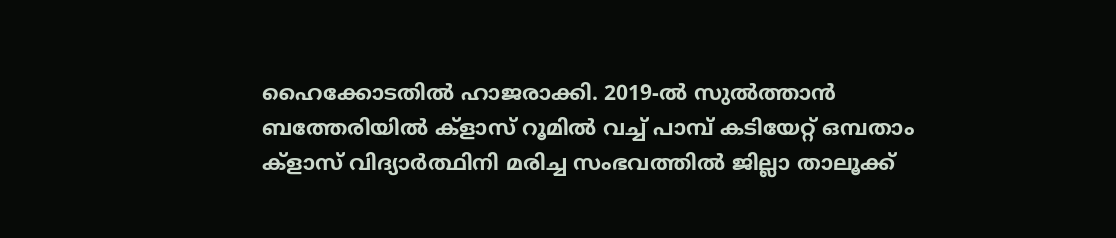ഹൈക്കോടതിൽ ഹാജരാക്കി. 2019-ൽ സുൽത്താൻ ബത്തേരിയിൽ ക്ളാസ് റൂമിൽ വച്ച് പാമ്പ് കടിയേറ്റ് ഒമ്പതാം ക്ളാസ് വിദ്യാർത്ഥിനി മരിച്ച സംഭവത്തിൽ ജില്ലാ താലൂക്ക്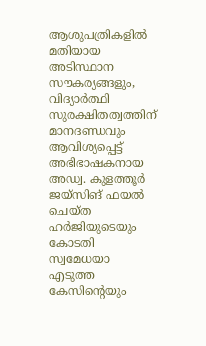ആശുപത്രികളിൽ മതിയായ അടിസ്ഥാന സൗകര്യങ്ങളും, വിദ്യാർത്ഥി സുരക്ഷിതത്വത്തിന് മാനദണ്ഡവും ആവിശ്യപ്പെട്ട് അഭിഭാഷകനായ അഡ്വ. കുളത്തൂർ ജയ്സിങ് ഫയൽ ചെയ്ത ഹർജിയുടെയും കോടതി സ്വമേധയാ എടുത്ത കേസിന്റെയും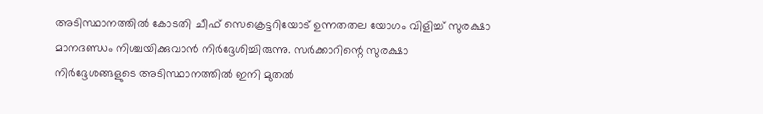അടിസ്ഥാനത്തിൽ കോടതി ചീഫ് സെക്രെട്ടറിയോട് ഉന്നതതല യോഗം വിളിച്ച് സുരക്ഷാ മാനദണ്ഡം നിശ്ചയിക്കുവാൻ നിർദ്ദേശിച്ചിരുന്നു. സർക്കാറിന്റെ സുരക്ഷാ നിർദ്ദേശങ്ങളുടെ അടിസ്ഥാനത്തിൽ ഇനി മുതൽ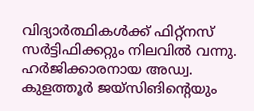വിദ്യാർത്ഥികൾക്ക് ഫിറ്റ്നസ് സർട്ടിഫിക്കറ്റും നിലവിൽ വന്നു. ഹർജിക്കാരനായ അഡ്വ. കുളത്തൂർ ജയ്സിങിന്റെയും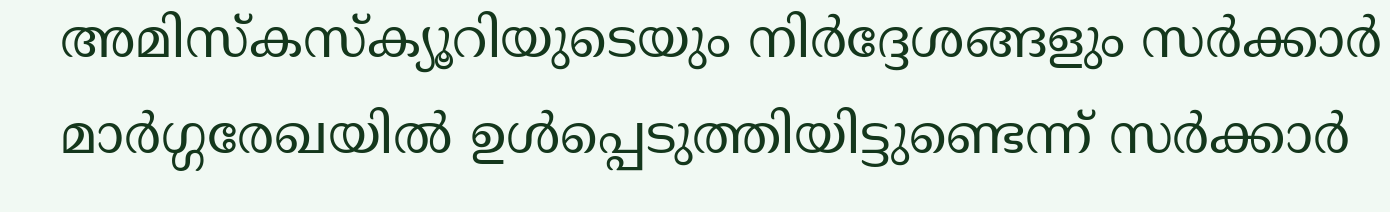അമിസ്കസ്ക്യൂറിയുടെയും നിർദ്ദേശങ്ങളും സർക്കാർ മാർഗ്ഗരേഖയിൽ ഉൾപ്പെടുത്തിയിട്ടുണ്ടെന്ന് സർക്കാർ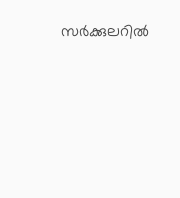സർക്കുലറിൽ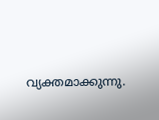വ്യക്തമാക്കുന്നു.